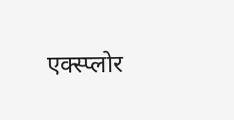एक्स्प्लोर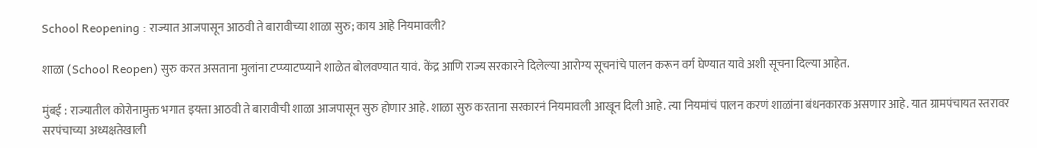School Reopening : राज्यात आजपासून आठवी ते बारावीच्या शाळा सुरु; काय आहे नियमावली?

शाळा (School Reopen) सुरु करत असताना मुलांना टप्प्याटप्प्याने शाळेत बोलवण्यात यावं. केंद्र आणि राज्य सरकारने दिलेल्या आरोग्य सूचनांचे पालन करून वर्ग घेण्यात यावे अशी सूचना दिल्या आहेत.

मुंबई : राज्यातील कोरोनामुक्त भगात इयत्ता आठवी ते बारावीची शाळा आजपासून सुरु होणार आहे. शाळा सुरु करताना सरकारनं नियमावली आखून दिली आहे. त्या नियमांचं पालन करणं शाळांना बंधनकारक असणार आहे. यात ग्रामपंचायत स्तरावर सरपंचाच्या अध्यक्षतेखाली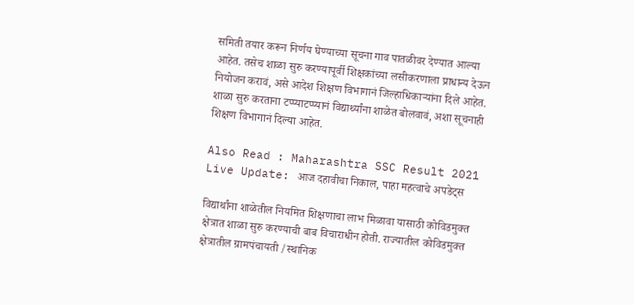समिती तयार करून निर्णय घेण्याच्या सूचना गाव पातळीवर देण्यात आल्या आहेत. तसेच शाळा सुरु करण्यापूर्वी शिक्षकांच्या लसीकरणाला प्राधान्य देऊन नियोजन करावं, असे आदेश शिक्षण विभागानं जिल्हाधिकाऱ्यांना दिले आहेत. शाळा सुरु करताना टप्प्याटप्प्यानं विद्यार्थ्यांना शाळेत बोलवावं, अशा सूचनाही शिक्षण विभागानं दिल्या आहेत.

Also Read : Maharashtra SSC Result 2021 Live Update: आज दहावीचा निकाल, पाहा महत्वाचे अपडेट्स

विद्यार्थांना शाळेतील नियमित शिक्षणाचा लाभ मिळावा यासाठी कोविडमुक्त क्षेत्रात शाळा सुरु करण्याची बाब विचाराधीन होती. राज्यातील कोविडमुक्त क्षेत्रातील ग्रामपंचायती /स्थानिक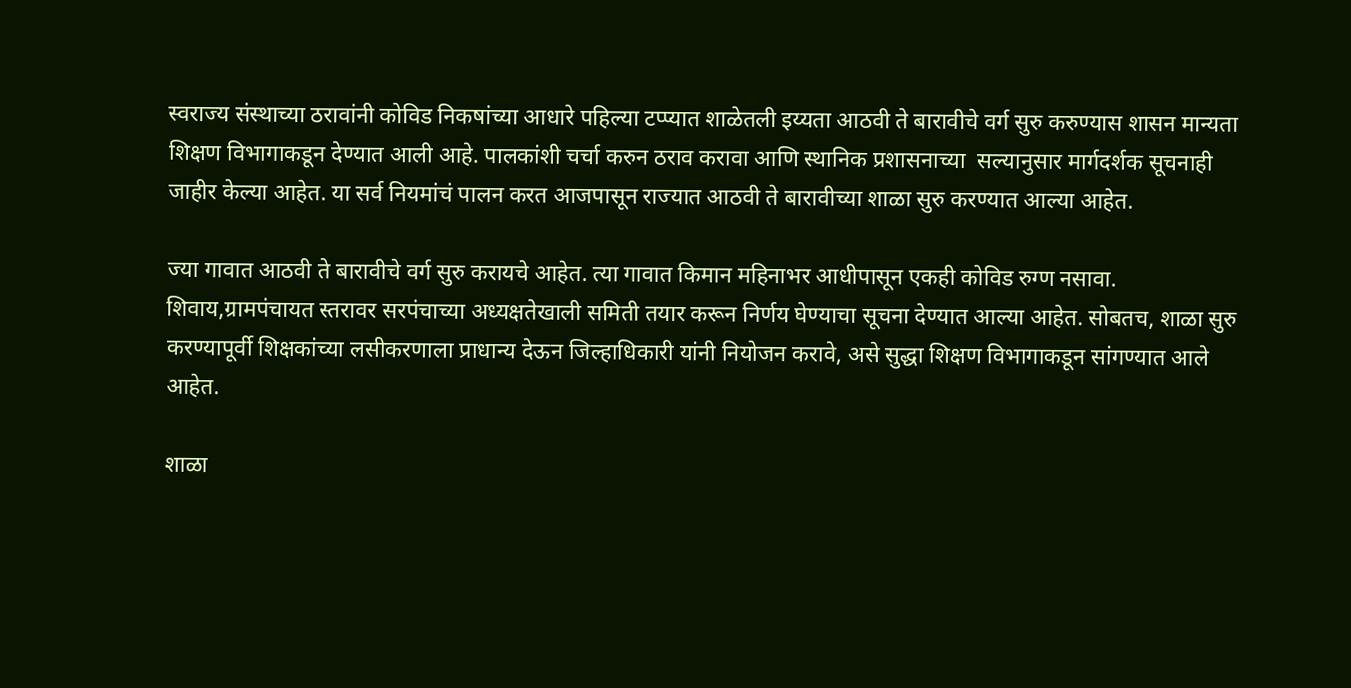स्वराज्य संस्थाच्या ठरावांनी कोविड निकषांच्या आधारे पहिल्या टप्प्यात शाळेतली इय्यता आठवी ते बारावीचे वर्ग सुरु करुण्यास शासन मान्यता शिक्षण विभागाकडून देण्यात आली आहे. पालकांशी चर्चा करुन ठराव करावा आणि स्थानिक प्रशासनाच्या  सल्यानुसार मार्गदर्शक सूचनाही जाहीर केल्या आहेत. या सर्व नियमांचं पालन करत आजपासून राज्यात आठवी ते बारावीच्या शाळा सुरु करण्यात आल्या आहेत.

ज्या गावात आठवी ते बारावीचे वर्ग सुरु करायचे आहेत. त्या गावात किमान महिनाभर आधीपासून एकही कोविड रुग्ण नसावा. शिवाय,ग्रामपंचायत स्तरावर सरपंचाच्या अध्यक्षतेखाली समिती तयार करून निर्णय घेण्याचा सूचना देण्यात आल्या आहेत. सोबतच, शाळा सुरु करण्यापूर्वी शिक्षकांच्या लसीकरणाला प्राधान्य देऊन जिल्हाधिकारी यांनी नियोजन करावे, असे सुद्धा शिक्षण विभागाकडून सांगण्यात आले आहेत.

शाळा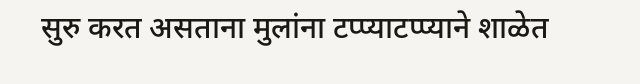सुरु करत असताना मुलांना टप्प्याटप्प्याने शाळेत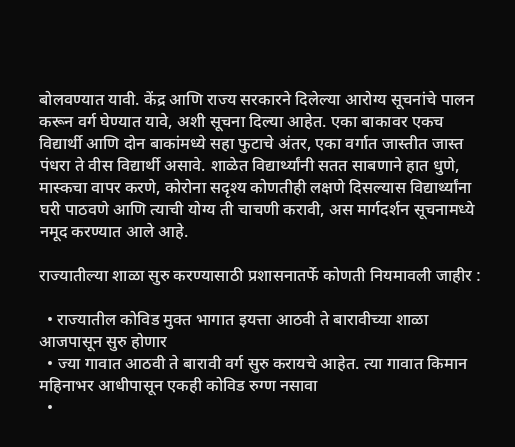बोलवण्यात यावी. केंद्र आणि राज्य सरकारने दिलेल्या आरोग्य सूचनांचे पालन करून वर्ग घेण्यात यावे, अशी सूचना दिल्या आहेत. एका बाकावर एकच विद्यार्थी आणि दोन बाकांमध्ये सहा फुटाचे अंतर, एका वर्गात जास्तीत जास्त पंधरा ते वीस विद्यार्थी असावे. शाळेत विद्यार्थ्यांनी सतत साबणाने हात धुणे, मास्कचा वापर करणे, कोरोना सदृश्य कोणतीही लक्षणे दिसल्यास विद्यार्थ्यांना घरी पाठवणे आणि त्याची योग्य ती चाचणी करावी, अस मार्गदर्शन सूचनामध्ये नमूद करण्यात आले आहे.

राज्यातील्या शाळा सुरु करण्यासाठी प्रशासनातर्फे कोणती नियमावली जाहीर :

  • राज्यातील कोविड मुक्त भागात इयत्ता आठवी ते बारावीच्या शाळा आजपासून सुरु होणार
  • ज्या गावात आठवी ते बारावी वर्ग सुरु करायचे आहेत. त्या गावात किमान महिनाभर आधीपासून एकही कोविड रुग्ण नसावा
  •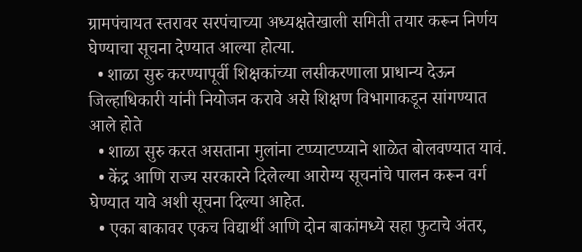ग्रामपंचायत स्तरावर सरपंचाच्या अध्यक्षतेखाली समिती तयार करून निर्णय घेण्याचा सूचना देण्यात आल्या होत्या.
  • शाळा सुरु करण्यापूर्वी शिक्षकांच्या लसीकरणाला प्राधान्य देऊन जिल्हाधिकारी यांनी नियोजन करावे असे शिक्षण विभागाकडून सांगण्यात आले होते
  • शाळा सुरु करत असताना मुलांना टप्प्याटप्प्याने शाळेत बोलवण्यात यावं.
  • केंद्र आणि राज्य सरकारने दिलेल्या आरोग्य सूचनांचे पालन करून वर्ग घेण्यात यावे अशी सूचना दिल्या आहेत.
  • एका बाकावर एकच विद्यार्थी आणि दोन बाकांमध्ये सहा फुटाचे अंतर,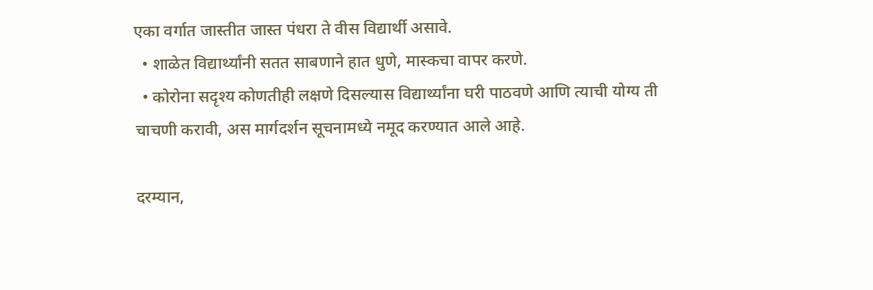एका वर्गात जास्तीत जास्त पंधरा ते वीस विद्यार्थी असावे.
  • शाळेत विद्यार्थ्यांनी सतत साबणाने हात धुणे, मास्कचा वापर करणे.
  • कोरोना सदृश्य कोणतीही लक्षणे दिसल्यास विद्यार्थ्यांना घरी पाठवणे आणि त्याची योग्य ती चाचणी करावी, अस मार्गदर्शन सूचनामध्ये नमूद करण्यात आले आहे.

दरम्यान,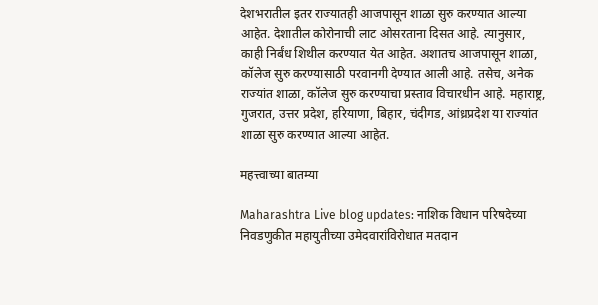देशभरातील इतर राज्यातही आजपासून शाळा सुरु करण्यात आल्या आहेत. देशातील कोरोनाची लाट ओसरताना दिसत आहे. त्यानुसार, काही निर्बंध शिथील करण्यात येत आहेत. अशातच आजपासून शाळा, कॉलेज सुरु करण्यासाठी परवानगी देण्यात आली आहे. तसेच, अनेक राज्यांत शाळा, कॉलेज सुरु करण्याचा प्रस्ताव विचारधीन आहे. महाराष्ट्र, गुजरात, उत्तर प्रदेश, हरियाणा, बिहार, चंदीगड, आंध्रप्रदेश या राज्यांत शाळा सुरु करण्यात आल्या आहेत.

महत्त्वाच्या बातम्या

Maharashtra Live blog updates: नाशिक विधान परिषदेच्या निवडणुकीत महायुतीच्या उमेदवारांविरोधात मतदान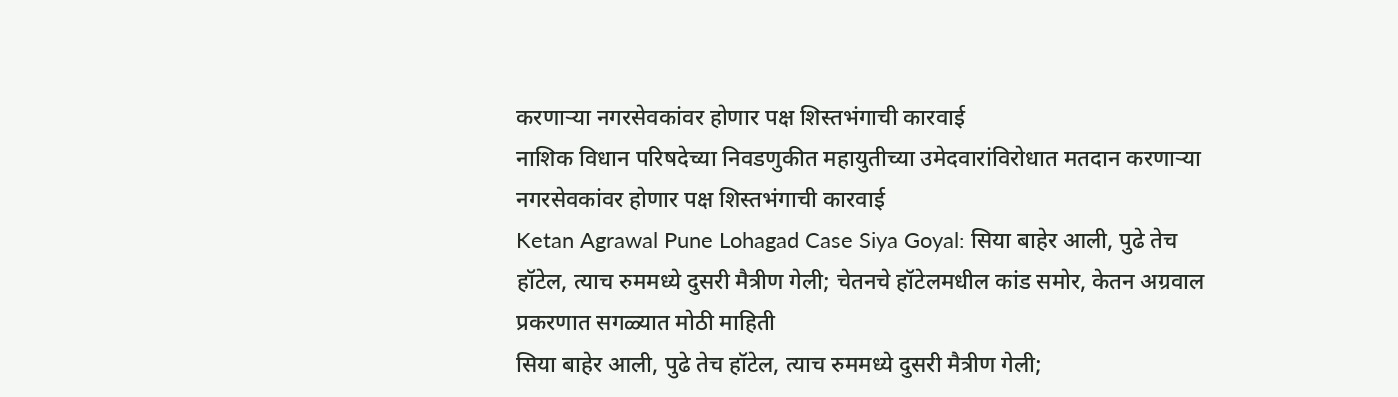करणाऱ्या नगरसेवकांवर होणार पक्ष शिस्तभंगाची कारवाई
नाशिक विधान परिषदेच्या निवडणुकीत महायुतीच्या उमेदवारांविरोधात मतदान करणाऱ्या नगरसेवकांवर होणार पक्ष शिस्तभंगाची कारवाई
Ketan Agrawal Pune Lohagad Case Siya Goyal: सिया बाहेर आली, पुढे तेच हॉटेल, त्याच रुममध्ये दुसरी मैत्रीण गेली; चेतनचे हॉटेलमधील कांड समोर, केतन अग्रवाल प्रकरणात सगळ्यात मोठी माहिती
सिया बाहेर आली, पुढे तेच हॉटेल, त्याच रुममध्ये दुसरी मैत्रीण गेली;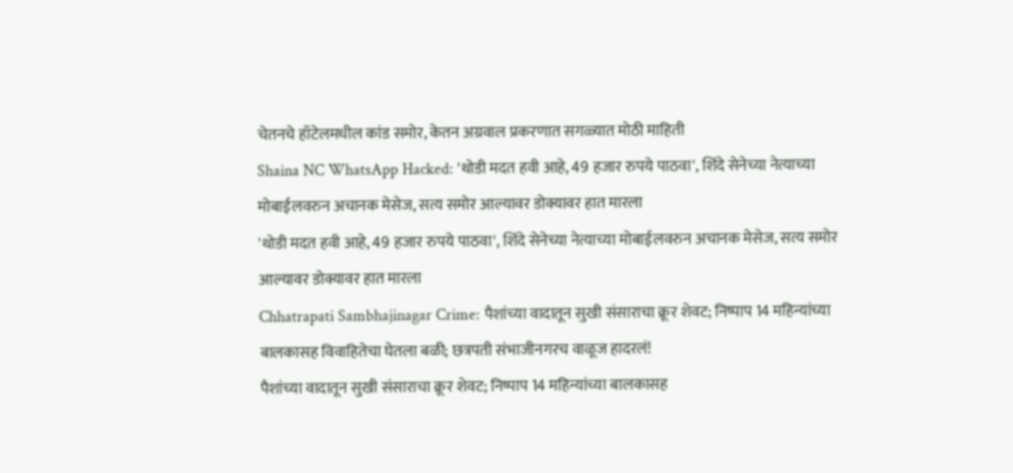चेतनचे हॉटेलमधील कांड समोर, केतन अग्रवाल प्रकरणात सगळ्यात मोठी माहिती
Shaina NC WhatsApp Hacked: 'थोडी मदत हवी आहे, 49 हजार रुपये पाठवा', शिंदे सेनेच्या नेत्याच्या मोबाईलवरुन अचानक मेसेज, सत्य समोर आल्यावर डोक्यावर हात मारला
'थोडी मदत हवी आहे, 49 हजार रुपये पाठवा', शिंदे सेनेच्या नेत्याच्या मोबाईलवरुन अचानक मेसेज, सत्य समोर आल्यावर डोक्यावर हात मारला
Chhatrapati Sambhajinagar Crime: पैशांच्या वादातून सुखी संसाराचा क्रूर शेवट; निष्पाप 14 महिन्यांच्या बालकासह विवाहितेचा घेतला बळी; छत्रपती संभाजीनगरच वाळूज हादरलं!
पैशांच्या वादातून सुखी संसाराचा क्रूर शेवट; निष्पाप 14 महिन्यांच्या बालकासह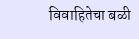विवाहितेचा बळी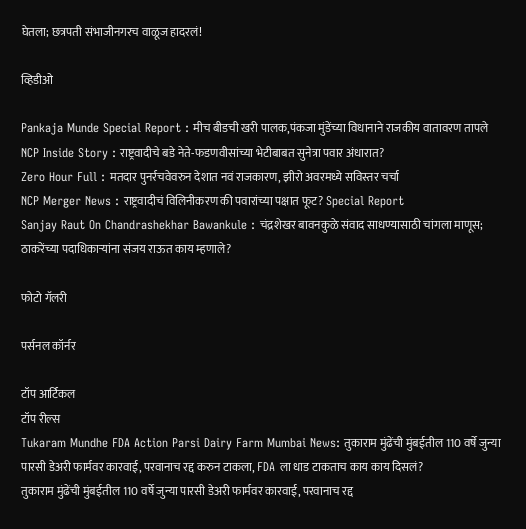घेतला; छत्रपती संभाजीनगरच वाळूज हादरलं!

व्हिडीओ

Pankaja Munde Special Report : मीच बीडची खरी पालक,पंकजा मुंडेंच्या विधानाने राजकीय वातावरण तापले
NCP Inside Story : राष्ट्रवादीचे बडे नेते-फडणवीसांच्या भेटीबाबत सुनेत्रा पवार अंधारात?
Zero Hour Full : मतदार पुनर्रचवेवरुन देशात नवं राजकारण, झीरो अवरमध्ये सविस्तर चर्चा
NCP Merger News : राष्ट्रवादीचं विलिनीकरण की पवारांच्या पक्षात फूट? Special Report
Sanjay Raut On Chandrashekhar Bawankule : चंद्रशेखर बावनकुळे संवाद साधण्यासाठी चांगला माणूस; ठाकरेंच्या पदाधिकाऱ्यांना संजय राऊत काय म्हणाले?

फोटो गॅलरी

पर्सनल कॉर्नर

टॉप आर्टिकल
टॉप रील्स
Tukaram Mundhe FDA Action Parsi Dairy Farm Mumbai News: तुकाराम मुंढेंची मुंबईतील 110 वर्षे जुन्या पारसी डेअरी फार्मवर कारवाई, परवानाच रद्द करुन टाकला, FDA ला धाड टाकताच काय काय दिसलं?
तुकाराम मुंढेंची मुंबईतील 110 वर्षे जुन्या पारसी डेअरी फार्मवर कारवाई, परवानाच रद्द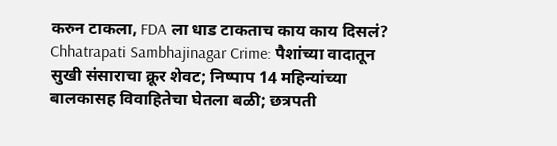करुन टाकला, FDA ला धाड टाकताच काय काय दिसलं?
Chhatrapati Sambhajinagar Crime: पैशांच्या वादातून सुखी संसाराचा क्रूर शेवट; निष्पाप 14 महिन्यांच्या बालकासह विवाहितेचा घेतला बळी; छत्रपती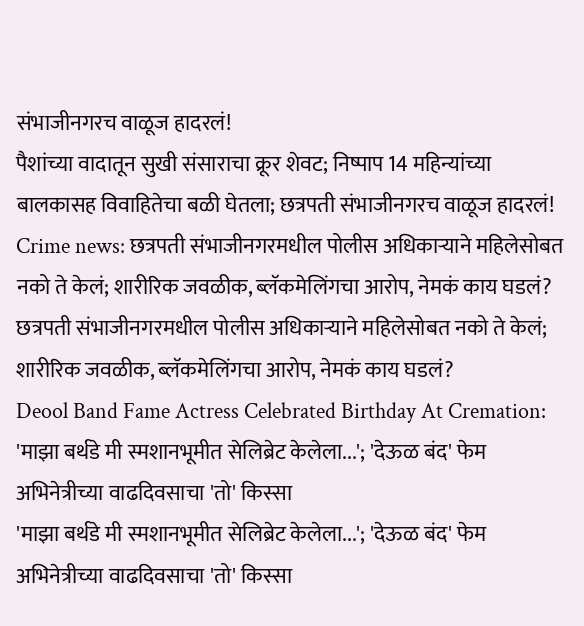संभाजीनगरच वाळूज हादरलं!
पैशांच्या वादातून सुखी संसाराचा क्रूर शेवट; निष्पाप 14 महिन्यांच्या बालकासह विवाहितेचा बळी घेतला; छत्रपती संभाजीनगरच वाळूज हादरलं!
Crime news: छत्रपती संभाजीनगरमधील पोलीस अधिकाऱ्याने महिलेसोबत नको ते केलं; शारीरिक जवळीक, ब्लॅकमेलिंगचा आरोप, नेमकं काय घडलं?
छत्रपती संभाजीनगरमधील पोलीस अधिकाऱ्याने महिलेसोबत नको ते केलं; शारीरिक जवळीक, ब्लॅकमेलिंगचा आरोप, नेमकं काय घडलं?
Deool Band Fame Actress Celebrated Birthday At Cremation: 'माझा बर्थडे मी स्मशानभूमीत सेलिब्रेट केलेला...'; 'देऊळ बंद' फेम अभिनेत्रीच्या वाढदिवसाचा 'तो' किस्सा
'माझा बर्थडे मी स्मशानभूमीत सेलिब्रेट केलेला...'; 'देऊळ बंद' फेम अभिनेत्रीच्या वाढदिवसाचा 'तो' किस्सा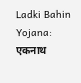Ladki Bahin Yojana: एकनाथ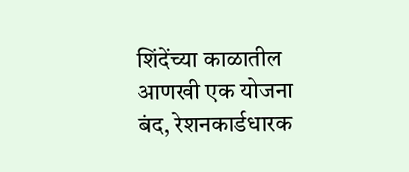शिंदेंच्या काळातील आणखी एक योजना बंद, रेशनकार्डधारक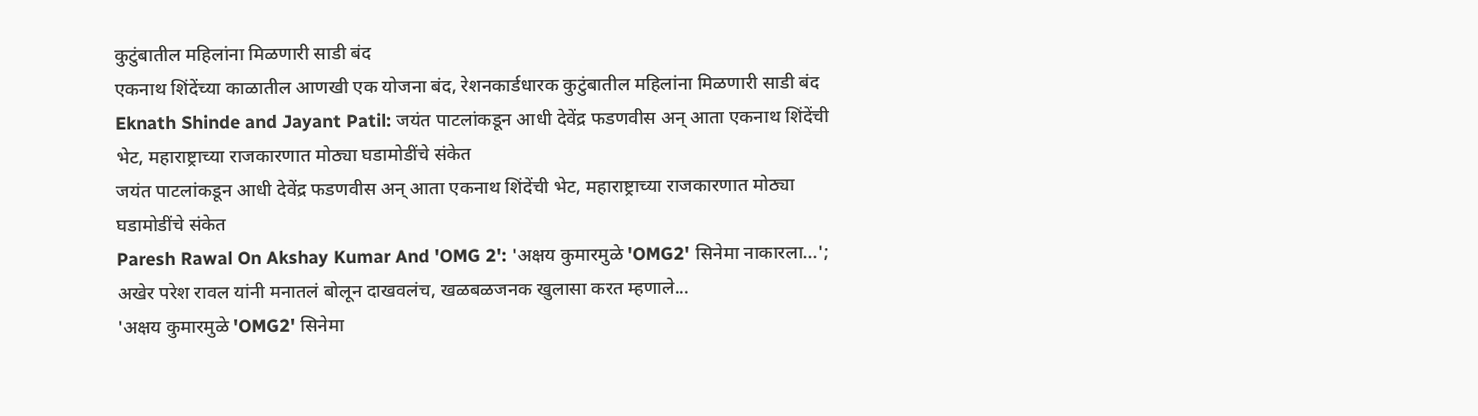कुटुंबातील महिलांना मिळणारी साडी बंद
एकनाथ शिंदेंच्या काळातील आणखी एक योजना बंद, रेशनकार्डधारक कुटुंबातील महिलांना मिळणारी साडी बंद
Eknath Shinde and Jayant Patil: जयंत पाटलांकडून आधी देवेंद्र फडणवीस अन् आता एकनाथ शिंदेंची भेट, महाराष्ट्राच्या राजकारणात मोठ्या घडामोडींचे संकेत
जयंत पाटलांकडून आधी देवेंद्र फडणवीस अन् आता एकनाथ शिंदेंची भेट, महाराष्ट्राच्या राजकारणात मोठ्या घडामोडींचे संकेत
Paresh Rawal On Akshay Kumar And 'OMG 2': 'अक्षय कुमारमुळे 'OMG2' सिनेमा नाकारला...'; अखेर परेश रावल यांनी मनातलं बोलून दाखवलंच, खळबळजनक खुलासा करत म्हणाले...
'अक्षय कुमारमुळे 'OMG2' सिनेमा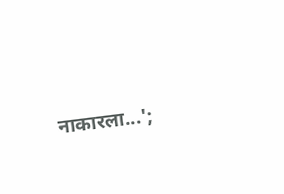नाकारला...';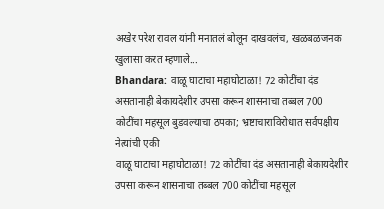अखेर परेश रावल यांनी मनातलं बोलून दाखवलंच, खळबळजनक खुलासा करत म्हणाले...
Bhandara: वाळू घाटाचा महाघोटाळा! 72 कोटींचा दंड असतानाही बेकायदेशीर उपसा करून शासनाचा तब्बल 700 कोटींचा महसूल बुडवल्याचा ठपका; भ्रष्टाचाराविरोधात सर्वपक्षीय नेत्यांची एकी
वाळू घाटाचा महाघोटाळा! 72 कोटींचा दंड असतानाही बेकायदेशीर उपसा करून शासनाचा तब्बल 700 कोटींचा महसूल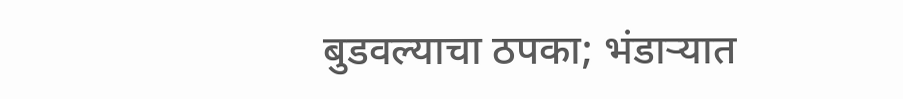बुडवल्याचा ठपका; भंडाऱ्यात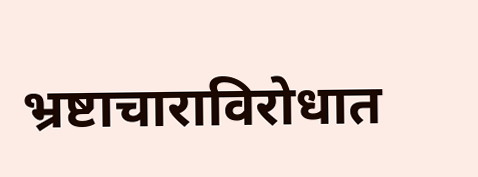भ्रष्टाचाराविरोधात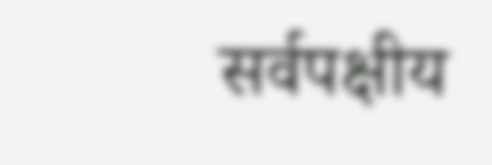सर्वपक्षीय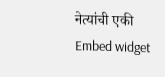नेत्यांची एकी
Embed widget